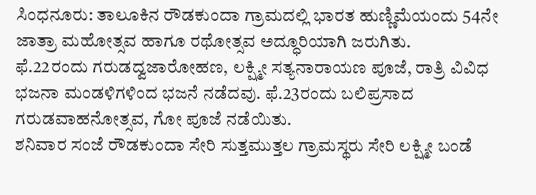ಸಿಂಧನೂರು: ತಾಲೂಕಿನ ರೌಡಕುಂದಾ ಗ್ರಾಮದಲ್ಲಿ ಭಾರತ ಹುಣ್ಣಿಮೆಯಂದು 54ನೇ ಜಾತ್ರಾ ಮಹೋತ್ಸವ ಹಾಗೂ ರಥೋತ್ಸವ ಅದ್ಧೂರಿಯಾಗಿ ಜರುಗಿತು.
ಫೆ.22ರಂದು ಗರುಡದ್ವಜಾರೋಹಣ, ಲಕ್ಷ್ಮೀ ಸತ್ಯನಾರಾಯಣ ಪೂಜೆ, ರಾತ್ರಿ ವಿವಿಧ ಭಜನಾ ಮಂಡಳಿಗಳಿಂದ ಭಜನೆ ನಡೆದವು. ಫೆ.23ರಂದು ಬಲಿಪ್ರಸಾದ ಗರುಡವಾಹನೋತ್ಸವ, ಗೋ ಪೂಜೆ ನಡೆಯಿತು.
ಶನಿವಾರ ಸಂಜೆ ರೌಡಕುಂದಾ ಸೇರಿ ಸುತ್ತಮುತ್ತಲ ಗ್ರಾಮಸ್ಥರು ಸೇರಿ ಲಕ್ಷ್ಮೀ ಬಂಡೆ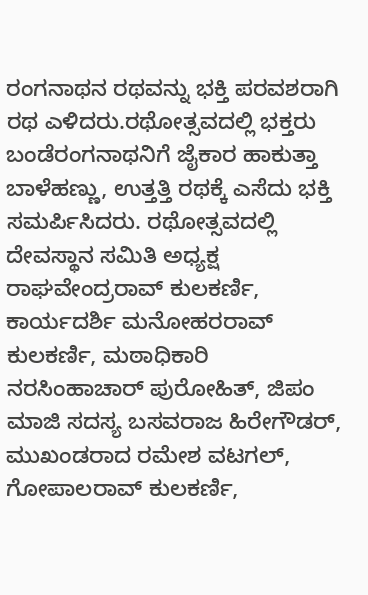ರಂಗನಾಥನ ರಥವನ್ನು ಭಕ್ತಿ ಪರವಶರಾಗಿ ರಥ ಎಳಿದರು.ರಥೋತ್ಸವದಲ್ಲಿ ಭಕ್ತರು ಬಂಡೆರಂಗನಾಥನಿಗೆ ಜೈಕಾರ ಹಾಕುತ್ತಾ ಬಾಳೆಹಣ್ಣು, ಉತ್ತತ್ತಿ ರಥಕ್ಕೆ ಎಸೆದು ಭಕ್ತಿ ಸಮರ್ಪಿಸಿದರು. ರಥೋತ್ಸವದಲ್ಲಿ ದೇವಸ್ಥಾನ ಸಮಿತಿ ಅಧ್ಯಕ್ಷ ರಾಘವೇಂದ್ರರಾವ್ ಕುಲಕರ್ಣಿ, ಕಾರ್ಯದರ್ಶಿ ಮನೋಹರರಾವ್ ಕುಲಕರ್ಣಿ, ಮಠಾಧಿಕಾರಿ ನರಸಿಂಹಾಚಾರ್ ಪುರೋಹಿತ್, ಜಿಪಂ ಮಾಜಿ ಸದಸ್ಯ ಬಸವರಾಜ ಹಿರೇಗೌಡರ್, ಮುಖಂಡರಾದ ರಮೇಶ ವಟಗಲ್, ಗೋಪಾಲರಾವ್ ಕುಲಕರ್ಣಿ,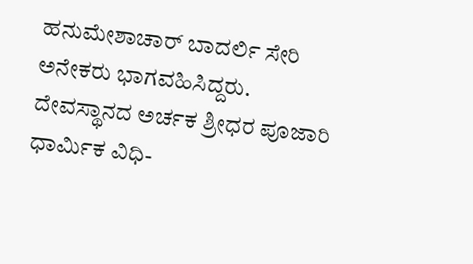ಹನುಮೇಶಾಚಾರ್ ಬಾದರ್ಲಿ ಸೇರಿ ಅನೇಕರು ಭಾಗವಹಿಸಿದ್ದರು. ದೇವಸ್ಥಾನದ ಅರ್ಚಕ ಶ್ರೀಧರ ಪೂಜಾರಿ ಧಾರ್ಮಿಕ ವಿಧಿ-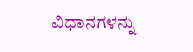ವಿಧಾನಗಳನ್ನು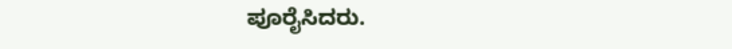ಪೂರೈಸಿದರು.